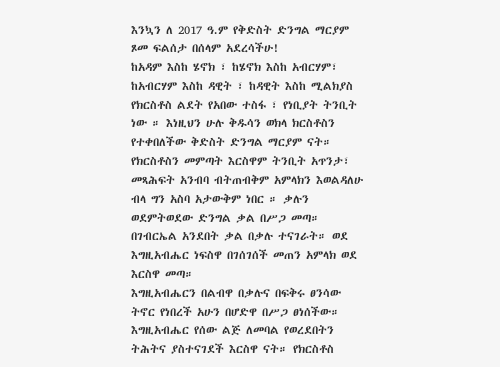እንኳን ለ 2017 ዓ.ም የቅድስት ድንግል ማርያም ጾመ ፍልሰታ በሰላም አደረሳችሁ!
ከአዳም እስከ ሄኖክ ፣ ከሄኖክ እስከ አብርሃም፣ ከአብርሃም እስከ ዳዊት ፣ ከዳዊት እስከ ሚልክያስ የክርስቶስ ልደት የአበው ተስፋ ፣ የነቢያት ትንቢት ነው ። እነዚህን ሁሉ ቅዱሳን ወክላ ክርስቶስን የተቀበለችው ቅድስት ድንግል ማርያም ናት። የክርስቶስን መምጣት እርስዋም ትንቢት አጥንታ፣ መጻሕፍት አንብባ ብትጠብቅም አምላክን እወልዳለሁ ብላ ግን አስባ አታውቅም ነበር ። ቃሉን ወደምትወደው ድንግል ቃል በሥጋ መጣ። በገብርኤል አንደበት ቃል በቃሉ ተናገራት። ወደ እግዚአብሔር ነፍስዋ በገሰገሰች መጠን አምላክ ወደ እርስዋ መጣ።
እግዚአብሔርን በልብዋ በቃሉና በፍቅሩ ፀንሳው ትኖር የነበረች አሁን በሆድዋ በሥጋ ፀነሰችው። እግዚአብሔር የሰው ልጅ ለመባል የወረደበትን ትሕትና ያስተናገደች እርስዋ ናት። የክርስቶስ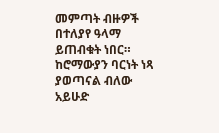መምጣት ብዙዎች በተለያየ ዓላማ ይጠብቁት ነበር። ከሮማውያን ባርነት ነጻ ያወጣናል ብለው አይሁድ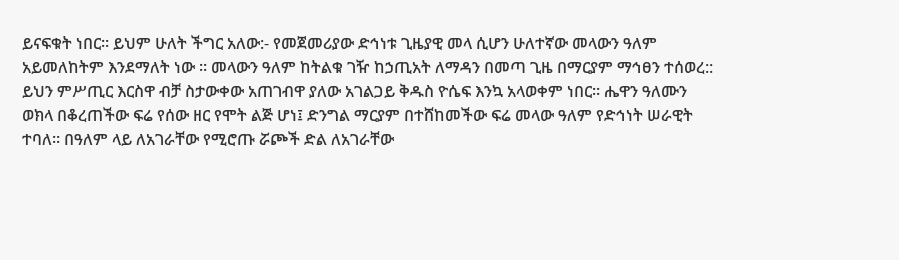ይናፍቁት ነበር። ይህም ሁለት ችግር አለው:- የመጀመሪያው ድኅነቱ ጊዜያዊ መላ ሲሆን ሁለተኛው መላውን ዓለም አይመለከትም እንደማለት ነው ። መላውን ዓለም ከትልቁ ገዥ ከኃጢአት ለማዳን በመጣ ጊዜ በማርያም ማኅፀን ተሰወረ:: ይህን ምሥጢር እርስዋ ብቻ ስታውቀው አጠገብዋ ያለው አገልጋይ ቅዱስ ዮሴፍ እንኳ አላወቀም ነበር። ሔዋን ዓለሙን ወክላ በቆረጠችው ፍሬ የሰው ዘር የሞት ልጅ ሆነ፤ ድንግል ማርያም በተሸከመችው ፍሬ መላው ዓለም የድኅነት ሠራዊት ተባለ። በዓለም ላይ ለአገራቸው የሚሮጡ ሯጮች ድል ለአገራቸው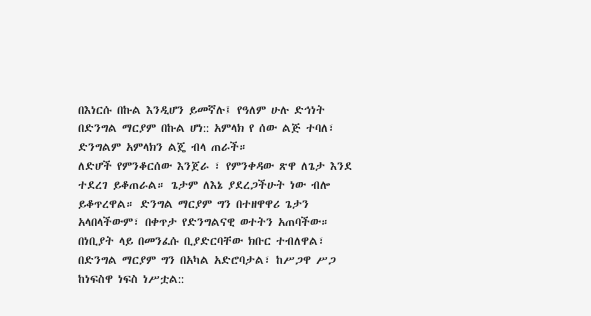በእነርሱ በኩል እንዲሆን ይመኛሉ፤ የዓለም ሁሉ ድኅነት በድንግል ማርያም በኩል ሆነ:: አምላክ የ ሰው ልጅ ተባለ፣ ድንግልም አምላክን ልጄ ብላ ጠራች።
ለድሆች የምንቆርሰው እንጀራ ፣ የምንቀዳው ጽዋ ለጌታ እንደ ተደረገ ይቆጠራል። ጌታም ለእኔ ያደረጋችሁት ነው ብሎ ይቆጥረዋል። ድንግል ማርያም ግን በተዘዋዋሪ ጌታን አላበላችውም፣ በቀጥታ የድንግልናዊ ወተትን አጠባችው። በነቢያት ላይ በመንፈሱ ቢያድርባቸው ክቡር ተብለዋል፣ በድንግል ማርያም ግን በአካል አድሮባታል፣ ከሥጋዋ ሥጋ ከነፍስዋ ነፍስ ነሥቷል::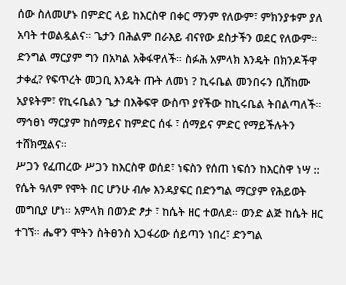ሰው ስለመሆኑ በምድር ላይ ከእርስዋ በቀር ማንም የለውም፣ ምክንያቱም ያለ አባት ተወልዷልና። ጌታን በሕልም በራእይ ብናየው ደስታችን ወደር የለውም። ድንግል ማርያም ግን በአካል አቅፋዋለች። ስፉሕ አምላክ እንዴት በክንዶችዋ ታቀፈ? የፍጥረት መጋቢ እንዴት ጡት ለመነ ? ኪሩቤል መንበሩን ቢሸከሙ አያዩትም፣ የኪሩቤልን ጌታ በእቅፍዋ ውስጥ ያየችው ከኪሩቤል ትበልጣለች። ማኅፀነ ማርያም ከሰማይና ከምድር ሰፋ ፣ ሰማይና ምድር የማይችሉትን ተሸክሟልና።
ሥጋን የፈጠረው ሥጋን ከእርስዋ ወሰደ፣ ነፍስን የሰጠ ነፍሰን ከእርስዋ ነሣ :: የሴት ዓለም የሞት በር ሆንሁ ብሎ እንዳያፍር በድንግል ማርያም የሕይወት መግቢያ ሆነ። አምላክ በወንድ ፆታ ፣ ከሴት ዘር ተወለደ። ወንድ ልጅ ከሴት ዘር ተገኘ። ሔዋን ሞትን ስትፀንስ አጋፋሪው ሰይጣን ነበረ፣ ድንግል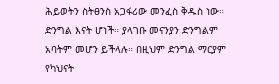ሕይወትን ስትፀንስ አጋፋሪው መንፈስ ቅዱስ ነው። ድንግል እናት ሆነች። ያላገቡ መናንያን ድንግልም አባትም መሆን ይችላሉ። በዚህም ድንግል ማርያም የካህናት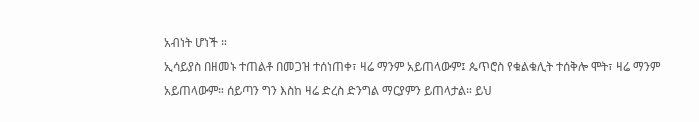አብነት ሆነች ።
ኢሳይያስ በዘመኑ ተጠልቶ በመጋዝ ተሰነጠቀ፣ ዛሬ ማንም አይጠላውም፤ ጴጥሮስ የቁልቁሊት ተሰቅሎ ሞት፣ ዛሬ ማንም አይጠላውም። ሰይጣን ግን እስከ ዛሬ ድረስ ድንግል ማርያምን ይጠላታል። ይህ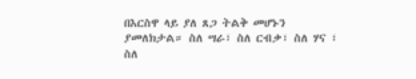በእርስዋ ላይ ያለ ጸጋ ትልቅ መሆኑን ያመለክታል። ስለ ሣራ፣ ስለ ርብቃ፣ ስለ ሃና ፣ ስለ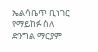ኤልሳቤጥ ቢነገር የማይከፉ ስለ ድንግል ማርያም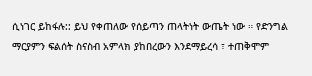ሲነገር ይከፋሉ:: ይህ የቀጠለው የሰይጣን ጠላትነት ውጤት ነው ። የድንግል ማርያምን ፍልሰት ስናስብ አምላክ ያከበረውን እንደማይረሳ ፣ ተጠቅሞም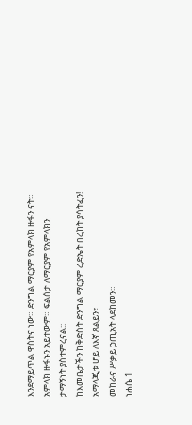እንደማይጥል ዋስትና ነው። ድንግል ማርያም የአምላክ ዙፋን ናት። አምላክ ዙፋኑን አይተውም። ፍልሰታ ለማርያም የአምላክን ታማኝነት ያስተምረናል::
ከእመቤታችን ከቅድስት ድንግል ማርያም ረድኤት በረከት ያሳትፈን!
አማላጂቱ ሆይ ለእኛ ጸልይን፣
መከራና ሥቃይ ኃጢአት ላደከመን።
ነሐሴ 1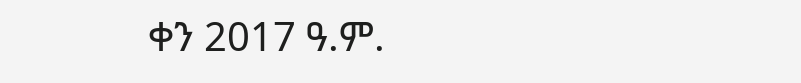ቀን 2017 ዓ.ም.